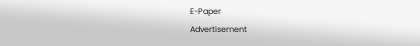E-Paper
Advertisement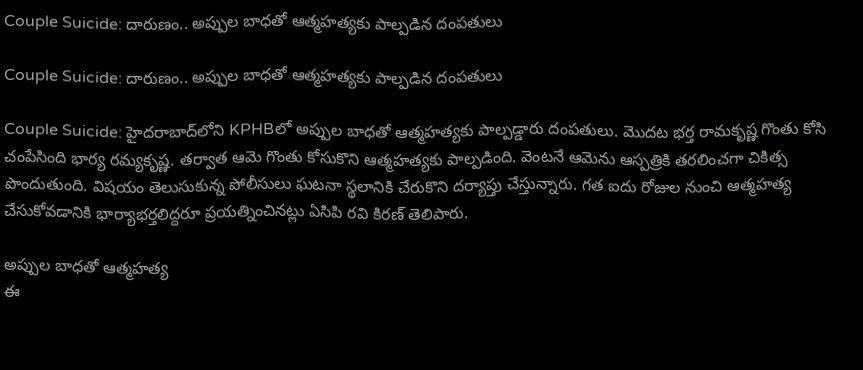Couple Suicide: దారుణం.. అప్పుల బాధతో ఆత్మహత్యకు పాల్పడిన దంపతులు

Couple Suicide: దారుణం.. అప్పుల బాధతో ఆత్మహత్యకు పాల్పడిన దంపతులు

Couple Suicide: హైదరాబాద్‌లోని KPHBలో అప్పుల బాధతో ఆత్మహత్యకు పాల్పడ్డారు దంపతులు. మొదట భర్త రామకృష్ణ గొంతు కోసి చంపేసింది భార్య రమ్యకృష్ణ. తర్వాత ఆమె గొంతు కోసుకొని ఆత్మహత్యకు పాల్పడింది. వెంటనే ఆమెను ఆస్పత్రికి తరలించగా చికిత్స పొందుతుంది. విషయం తెలుసుకున్న పోలీసులు ఘటనా స్థలానికి చేరుకొని దర్యాప్తు చేస్తున్నారు. గత ఐదు రోజుల నుంచి ఆత్మహత్య చేసుకోవడానికి భార్యాభర్తలిద్దరూ ప్రయత్నించినట్లు ఏసిపి రవి కిరణ్ తెలిపారు.

అప్పుల బాధతో ఆత్మహత్య
ఈ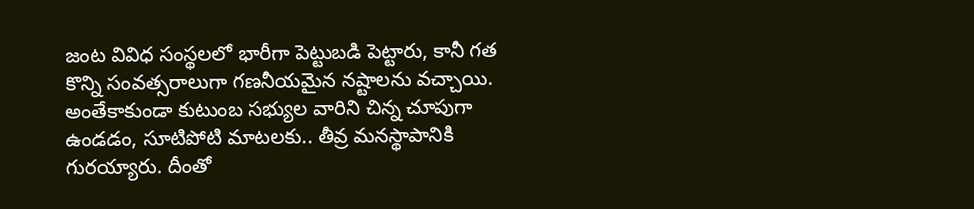జంట వివిధ సంస్థలలో భారీగా పెట్టుబడి పెట్టారు, కానీ గత కొన్ని సంవత్సరాలుగా గణనీయమైన నష్టాలను వచ్చాయి. అంతేకాకుండా కుటుంబ సభ్యుల వారిని చిన్న చూపుగా ఉండడం, సూటిపోటి మాటలకు.. తీవ్ర మనస్థాపానికి గురయ్యారు. దీంతో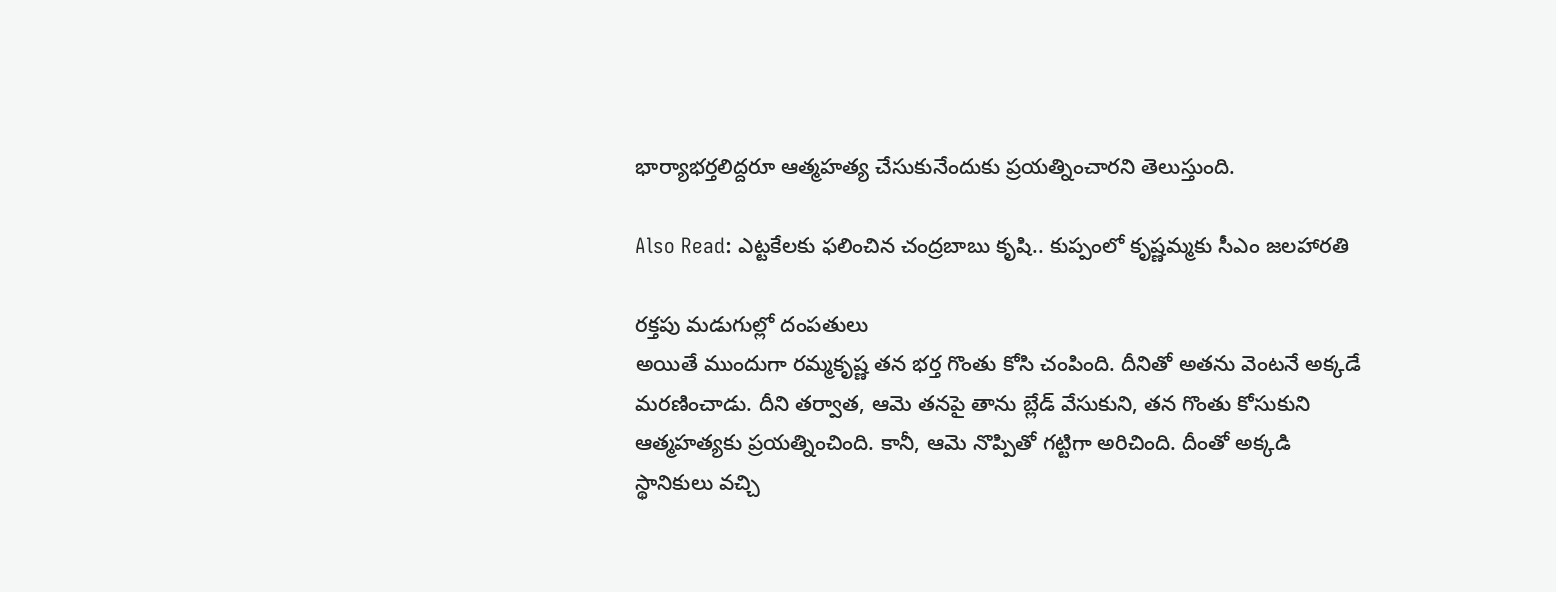భార్యాభర్తలిద్దరూ ఆత్మహత్య చేసుకునేందుకు ప్రయత్నించారని తెలుస్తుంది.

Also Read: ఎట్టకేలకు ఫలించిన చంద్రబాబు కృషి.. కుప్పంలో కృష్ణమ్మకు సీఎం జలహారతి

రక్తపు మడుగుల్లో దంపతులు
అయితే ముందుగా రమ్మకృష్ణ తన భర్త గొంతు కోసి చంపింది. దీనితో అతను వెంటనే అక్కడే మరణించాడు. దీని తర్వాత, ఆమె తనపై తాను బ్లేడ్ వేసుకుని, తన గొంతు కోసుకుని ఆత్మహత్యకు ప్రయత్నించింది. కానీ, ఆమె నొప్పితో గట్టిగా అరిచింది. దీంతో అక్కడి స్థానికులు వచ్చి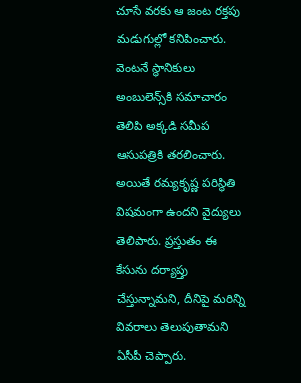చూసే వరకు ఆ జంట రక్తపు మడుగుల్లో కనిపించారు. వెంటనే స్థానికులు అంబులెన్స్‌కి సమాచారం తెలిపి అక్కడి సమీప ఆసుపత్రికి తరలించారు. అయితే రమ్యకృష్ణ పరిస్థితి విషమంగా ఉందని వైద్యులు తెలిపారు. ప్రస్తుతం ఈ కేసును దర్యాప్తు చేస్తున్నామని, దీనిపై మరిన్ని వివరాలు తెలుపుతామని ఏసీపీ చెప్పారు.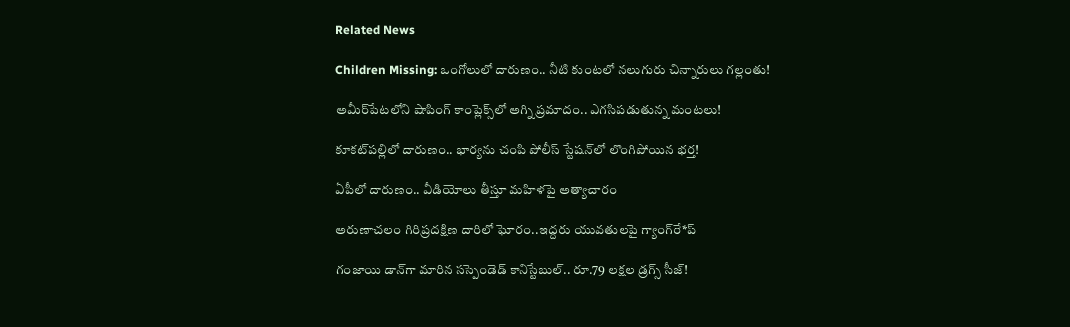Related News

Children Missing: ఒంగోలులో దారుణం.. నీటి కుంటలో నలుగురు చిన్నారులు గల్లంతు!

అమీర్‌పేటలోని షాపింగ్ కాంప్లెక్స్‌లో అగ్ని ప్రమాదం.. ఎగసిపడుతున్న మంటలు!

కూకట్‌పల్లిలో దారుణం.. భార్యను చంపి పోలీస్ స్టేషన్‌లో లొంగిపోయిన భర్త!

ఏపీలో దారుణం.. వీడియోలు తీస్తూ మ‌హిళ‌పై అత్యాచారం

అరుణాచలం గిరిప్రదక్షిణ దారిలో ఘోరం..ఇద్దరు యువతులపై గ్యాంగ్‌రే*ప్

గంజాయి డాన్‌గా మారిన సస్పెండెడ్ కానిస్టేబుల్.. రూ.79 లక్షల డ్రగ్స్ సీజ్!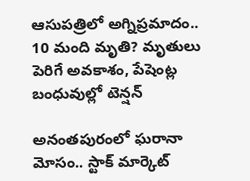ఆసుపత్రిలో అగ్నిప్రమాదం.. 10 మంది మృతి? మృతులు పెరిగే అవకాశం, పేషెంట్ల బంధువుల్లో టెన్షన్

అనంతపురంలో ఘరానా మోసం.. స్టాక్ మార్కెట్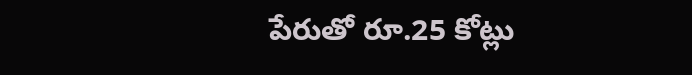పేరుతో రూ.25 కోట్లు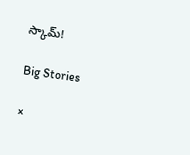స్కామ్!

Big Stories

×